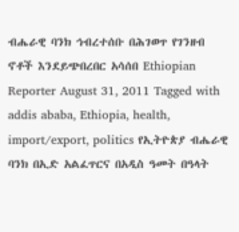ብሔራዊ ባንክ ኅብረተሰቡ በሕገወጥ የገንዘብ ኖቶች እንደይጭበረበር አሳሰበ Ethiopian Reporter August 31, 2011 Tagged with addis ababa, Ethiopia, health, import/export, politics የኢትዮጵያ ብሔራዊ ባንክ በኢድ አልፈጥርና በአዲስ ዓመት በዓላት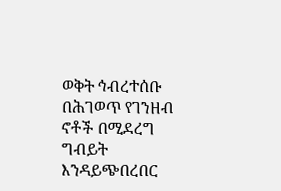ወቅት ኅብረተሰቡ በሕገወጥ የገንዘብ ኖቶች በሚደረግ ግብይት እንዳይጭበረበር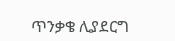ጥንቃቄ ሊያደርግ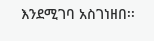እንደሚገባ አስገነዘበ፡፡